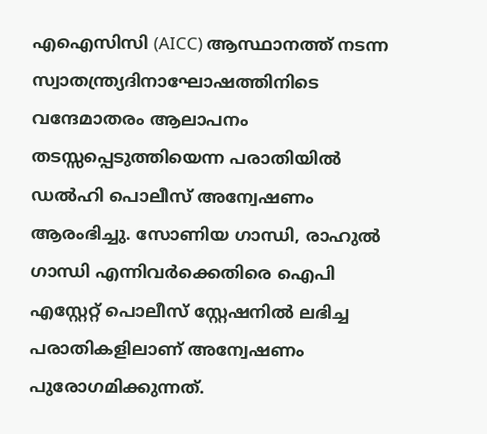എഐസിസി (AICC) ആസ്ഥാനത്ത് നടന്ന സ്വാതന്ത്ര്യദിനാഘോഷത്തിനിടെ വന്ദേമാതരം ആലാപനം തടസ്സപ്പെടുത്തിയെന്ന പരാതിയിൽ ഡൽഹി പൊലീസ് അന്വേഷണം ആരംഭിച്ചു. സോണിയ ഗാന്ധി, രാഹുൽ ഗാന്ധി എന്നിവർക്കെതിരെ ഐപി എസ്റ്റേറ്റ് പൊലീസ് സ്റ്റേഷനിൽ ലഭിച്ച പരാതികളിലാണ് അന്വേഷണം പുരോഗമിക്കുന്നത്.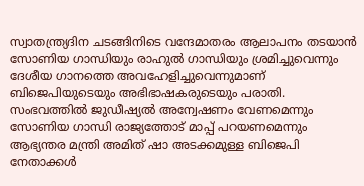സ്വാതന്ത്ര്യദിന ചടങ്ങിനിടെ വന്ദേമാതരം ആലാപനം തടയാൻ സോണിയ ഗാന്ധിയും രാഹുൽ ഗാന്ധിയും ശ്രമിച്ചുവെന്നും ദേശീയ ഗാനത്തെ അവഹേളിച്ചുവെന്നുമാണ് ബിജെപിയുടെയും അഭിഭാഷകരുടെയും പരാതി. സംഭവത്തിൽ ജുഡീഷ്യൽ അന്വേഷണം വേണമെന്നും സോണിയ ഗാന്ധി രാജ്യത്തോട് മാപ്പ് പറയണമെന്നും ആഭ്യന്തര മന്ത്രി അമിത് ഷാ അടക്കമുള്ള ബിജെപി നേതാക്കൾ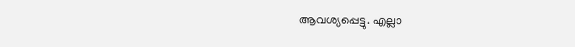ആവശ്യപ്പെട്ടു. എല്ലാ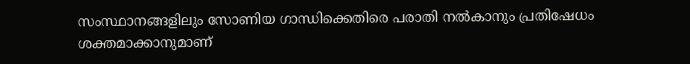സംസ്ഥാനങ്ങളിലും സോണിയ ഗാന്ധിക്കെതിരെ പരാതി നൽകാനും പ്രതിഷേധം ശക്തമാക്കാനുമാണ്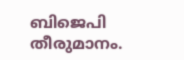ബിജെപി തീരുമാനം.